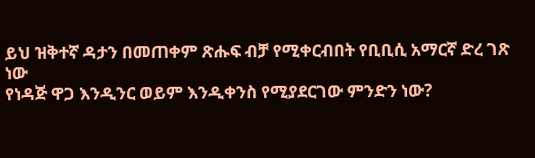ይህ ዝቅተኛ ዳታን በመጠቀም ጽሑፍ ብቻ የሚቀርብበት የቢቢሲ አማርኛ ድረ ገጽ ነው
የነዳጅ ዋጋ እንዲንር ወይም እንዲቀንስ የሚያደርገው ምንድን ነው?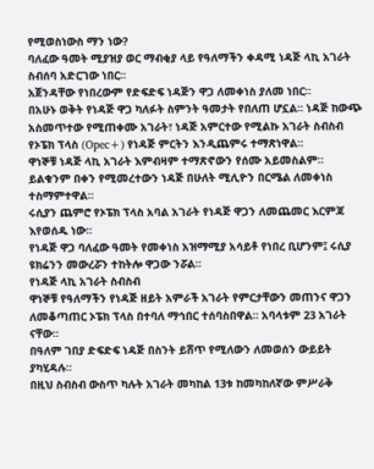የሚወስነውስ ማን ነው?
ባለፈው ዓመት ሚያዝያ ወር ማብቂያ ላይ የዓለማችን ቀዳሚ ነዳጅ ላኪ አገራት ስብሰባ አድርገው ነበር።
አጀንዳቸው የነበረውም የድፍድፍ ነዳጅን ዋጋ ለመቀነስ ያለመ ነበር።
በአሁኑ ወቅት የነዳጅ ዋጋ ካለፉት ስምንት ዓመታት የበለጠ ሆኗል። ነዳጅ ከውጭ አስመጥተው የሚጠቀሙ አገራት፣ ነዳጅ አምርተው የሚልኩ አገራት ስብስብ የኦፔክ ፕላስ (Opec+) የነዳጅ ምርትን እንዲጨምሩ ተማጽነዋል።
ዋነኞቹ ነዳጅ ላኪ አገራት እምብዛም ተማጽኖውን የሰሙ አይመስልም።
ይልቁንም በቀን የሚመረተውን ነዳጅ በሁለት ሚሊዮን በርሜል ለመቀነስ ተስማምተዋል።
ሩሲያን ጨምሮ የኦፔክ ፕላስ አባል አገራት የነዳጅ ዋጋን ለመጨመር እርምጃ እየወሰዱ ነው።
የነዳጅ ዋጋ ባለፈው ዓመት የመቀነስ አዝማሚያ አሳይቶ የነበረ ቢሆንም፤ ሩሲያ ዩክሬንን መውረሯን ተከትሎ ዋጋው ንሯል።
የነዳጅ ላኪ አገራት ስብስብ
ዋነኞቹ የዓለማችን የነዳጅ ዘይት አምራች አገራት የምርታቸውን መጠንና ዋጋን ለመቆጣጠር ኦፔክ ፕላስ በተባለ ማኅበር ተሰባስበዋል። አባላቱም 23 አገራት ናቸው።
በዓለም ገበያ ድፍድፍ ነዳጅ በስንት ይሸጥ የሚለውን ለመወሰን ውይይት ያካሂዳሉ።
በዚህ ስብስብ ውስጥ ካሉት አገራት መካከል 13ቱ ከመካከለኛው ምሥራቅ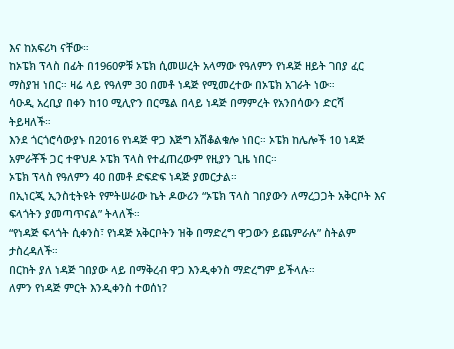እና ከአፍሪካ ናቸው።
ከኦፔክ ፕላስ በፊት በ1960ዎቹ ኦፔክ ሲመሠረት አላማው የዓለምን የነዳጅ ዘይት ገበያ ፈር ማስያዝ ነበር። ዛሬ ላይ የዓለም 30 በመቶ ነዳጅ የሚመረተው በኦፔክ አገራት ነው።
ሳዑዲ አረቢያ በቀን ከ10 ሚሊዮን በርሜል በላይ ነዳጅ በማምረት የአንበሳውን ድርሻ ትይዛለች።
እንደ ጎርጎሮሳውያኑ በ2016 የነዳጅ ዋጋ እጅግ አሽቆልቁሎ ነበር። ኦፔክ ከሌሎች 10 ነዳጅ አምራቾች ጋር ተዋህዶ ኦፔክ ፕላስ የተፈጠረውም የዚያን ጊዜ ነበር።
ኦፔክ ፕላስ የዓለምን 40 በመቶ ድፍድፍ ነዳጅ ያመርታል።
በኢነርጂ ኢንስቲትዩት የምትሠራው ኬት ዶውሪን “ኦፔክ ፕላስ ገበያውን ለማረጋጋት አቅርቦት እና ፍላጎትን ያመጣጥናል” ትላለች።
“የነዳጅ ፍላጎት ሲቀንስ፣ የነዳጅ አቅርቦትን ዝቅ በማድረግ ዋጋውን ይጨምራሉ” ስትልም ታስረዳለች።
በርከት ያለ ነዳጅ ገበያው ላይ በማቅረብ ዋጋ እንዲቀንስ ማድረግም ይችላሉ።
ለምን የነዳጅ ምርት እንዲቀንስ ተወሰነ?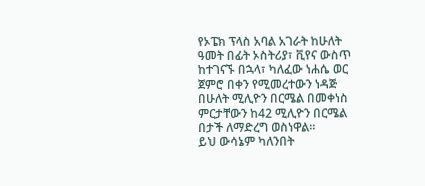የኦፔክ ፕላስ አባል አገራት ከሁለት ዓመት በፊት ኦስትሪያ፣ ቪየና ውስጥ ከተገናኙ በኋላ፣ ካለፈው ነሐሴ ወር ጀምሮ በቀን የሚመረተውን ነዳጅ በሁለት ሚሊዮን በርሜል በመቀነስ ምርታቸውን ከ42 ሚሊዮን በርሜል በታች ለማድረግ ወስነዋል።
ይህ ውሳኔም ካለንበት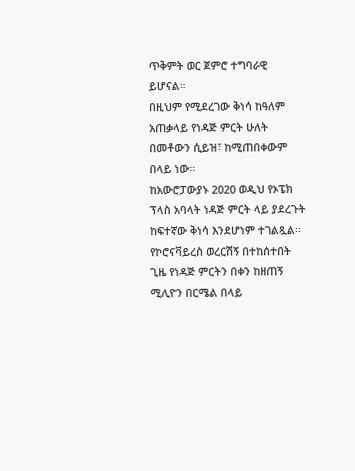ጥቅምት ወር ጀምሮ ተግባራዊ ይሆናል።
በዚህም የሚደረገው ቅነሳ ከዓለም አጠቃላይ የነዳጅ ምርት ሁለት በመቶውን ሲይዝ፣ ከሚጠበቀውም በላይ ነው።
ከአውሮፓውያኑ 2020 ወዲህ የኦፔክ ፕላስ አባላት ነዳጅ ምርት ላይ ያደረጉት ከፍተኛው ቅነሳ እንደሆነም ተገልጿል።
የኮሮናቫይረስ ወረርሽኝ በተከሰተበት ጊዜ የነዳጅ ምርትን በቀን ከዘጠኝ ሚሊዮን በርሜል በላይ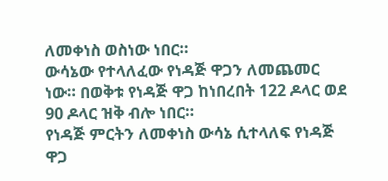ለመቀነስ ወስነው ነበር።
ውሳኔው የተላለፈው የነዳጅ ዋጋን ለመጨመር ነው። በወቅቱ የነዳጅ ዋጋ ከነበረበት 122 ዶላር ወደ 90 ዶላር ዝቅ ብሎ ነበር።
የነዳጅ ምርትን ለመቀነስ ውሳኔ ሲተላለፍ የነዳጅ ዋጋ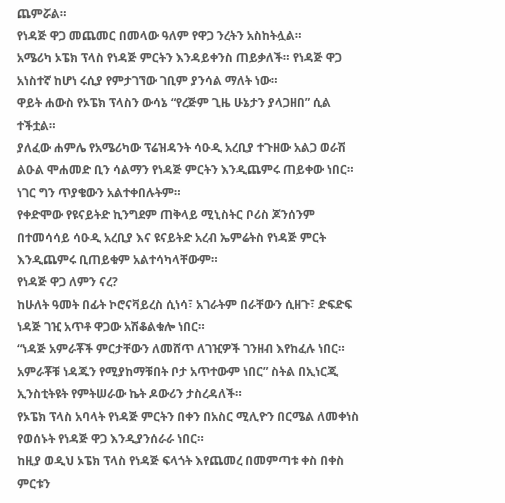ጨምሯል።
የነዳጅ ዋጋ መጨመር በመላው ዓለም የዋጋ ንረትን አስከትሏል።
አሜሪካ ኦፔክ ፕላስ የነዳጅ ምርትን እንዳይቀንስ ጠይቃለች። የነዳጅ ዋጋ አነስተኛ ከሆነ ሩሲያ የምታገኘው ገቢም ያንሳል ማለት ነው።
ዋይት ሐውስ የኦፔክ ፕላስን ውሳኔ “የረጅም ጊዜ ሁኔታን ያላጋዘበ” ሲል ተችቷል።
ያለፈው ሐምሌ የአሜሪካው ፕሬዝዳንት ሳዑዲ አረቢያ ተጉዘው አልጋ ወራሽ ልዑል ሞሐመድ ቢን ሳልማን የነዳጅ ምርትን እንዲጨምሩ ጠይቀው ነበር። ነገር ግን ጥያቄውን አልተቀበሉትም።
የቀድሞው የዩናይትድ ኪንግደም ጠቅላይ ሚኒስትር ቦሪስ ጆንሰንም በተመሳሳይ ሳዑዲ አረቢያ እና ዩናይትድ አረብ ኤምሬትስ የነዳጅ ምርት እንዲጨምሩ ቢጠይቁም አልተሳካላቸውም።
የነዳጅ ዋጋ ለምን ናረ?
ከሁለት ዓመት በፊት ኮሮናቫይረስ ሲነሳ፣ አገራትም በራቸውን ሲዘጉ፣ ድፍድፍ ነዳጅ ገዢ አጥቶ ዋጋው አሽቆልቁሎ ነበር።
“ነዳጅ አምራቾች ምርታቸውን ለመሸጥ ለገዢዎች ገንዘብ እየከፈሉ ነበር። አምራቾቹ ነዳጁን የሚያከማቹበት ቦታ አጥተውም ነበር” ስትል በኢነርጂ ኢንስቲትዩት የምትሠራው ኬት ዶውሪን ታስረዳለች።
የኦፔክ ፕላስ አባላት የነዳጅ ምርትን በቀን በአስር ሚሊዮን በርሜል ለመቀነስ የወሰኑት የነዳጅ ዋጋ እንዲያንሰራራ ነበር።
ከዚያ ወዲህ ኦፔክ ፕላስ የነዳጅ ፍላጎት እየጨመረ በመምጣቱ ቀስ በቀስ ምርቱን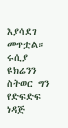እያሳደገ መጥቷል።
ሩሲያ ዩክሬንን ስትወር ግን የድፍድፍ ነዳጅ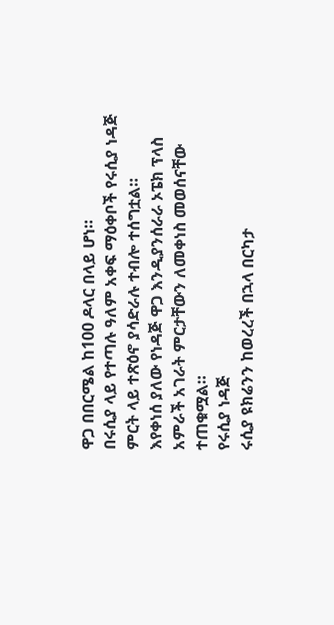ዋጋ በበርሜል ከ100 ዶላር በላይ ሆነ።
በሩሲያ ላይ የተጣሉ ዓለም አቀፍ ማዕቀቦች የሩሲያ ነዳጅ ምርት ላይ ተጽዕኖ ያሳድራሉ ተብሎ ተሰግቷል።
እየቀነሰ ያለው የነዳጅ ዋጋ እንዲያንሰራራ ኦፔክ ፕላስ አምራች አገራት ምርታቸውን ለመቀነስ መወሰናቸው ተጠቁሟል።
የሩሲያ ነዳጅ
ሩሲያ ዩክሬንን ከወረረች በኋላ በርካታ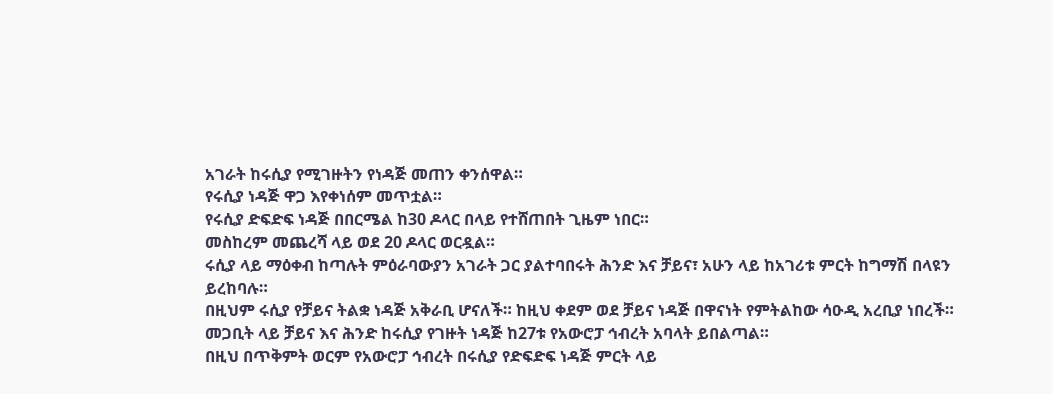አገራት ከሩሲያ የሚገዙትን የነዳጅ መጠን ቀንሰዋል።
የሩሲያ ነዳጅ ዋጋ እየቀነሰም መጥቷል።
የሩሲያ ድፍድፍ ነዳጅ በበርሜል ከ30 ዶላር በላይ የተሸጠበት ጊዜም ነበር።
መስከረም መጨረሻ ላይ ወደ 20 ዶላር ወርዷል።
ሩሲያ ላይ ማዕቀብ ከጣሉት ምዕራባውያን አገራት ጋር ያልተባበሩት ሕንድ እና ቻይና፣ አሁን ላይ ከአገሪቱ ምርት ከግማሽ በላዩን ይረከባሉ።
በዚህም ሩሲያ የቻይና ትልቋ ነዳጅ አቅራቢ ሆናለች። ከዚህ ቀደም ወደ ቻይና ነዳጅ በዋናነት የምትልከው ሳዑዲ አረቢያ ነበረች።
መጋቢት ላይ ቻይና እና ሕንድ ከሩሲያ የገዙት ነዳጅ ከ27ቱ የአውሮፓ ኅብረት አባላት ይበልጣል።
በዚህ በጥቅምት ወርም የአውሮፓ ኅብረት በሩሲያ የድፍድፍ ነዳጅ ምርት ላይ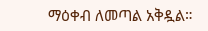ማዕቀብ ለመጣል አቅዷል።